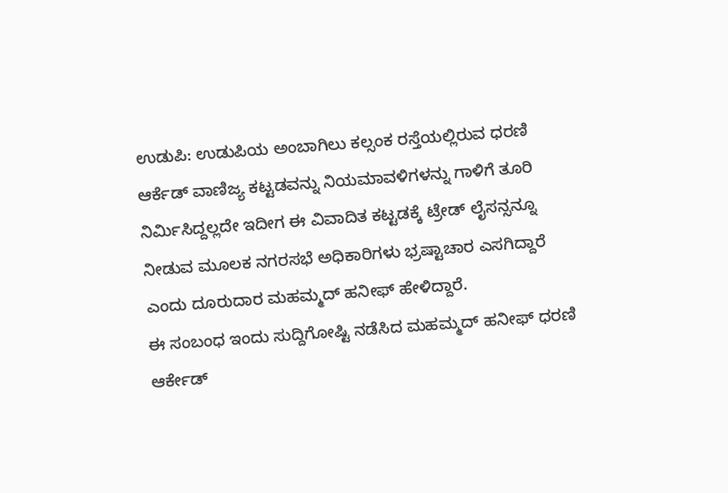ಉಡುಪಿ: ಉಡುಪಿಯ ಅಂಬಾಗಿಲು ಕಲ್ಸಂಕ ರಸ್ತೆಯಲ್ಲಿರುವ ಧರಣಿ ಆರ್ಕೆಡ್ ವಾಣಿಜ್ಯ ಕಟ್ಟಡವನ್ನು ನಿಯಮಾವಳಿಗಳನ್ನು ಗಾಳಿಗೆ ತೂರಿ ನಿರ್ಮಿಸಿದ್ದಲ್ಲದೇ ಇದೀಗ ಈ ವಿವಾದಿತ ಕಟ್ಟಡಕ್ಕೆ ಟ್ರೇಡ್ ಲೈಸನ್ಸನ್ನೂ ನೀಡುವ ಮೂಲಕ ನಗರಸಭೆ ಅಧಿಕಾರಿಗಳು ಭ್ರಷ್ಟಾಚಾರ ಎಸಗಿದ್ದಾರೆ ಎಂದು ದೂರುದಾರ ಮಹಮ್ಮದ್ ಹನೀಫ್ ಹೇಳಿದ್ದಾರೆ.
ಈ ಸಂಬಂಧ ಇಂದು ಸುದ್ದಿಗೋಷ್ಟಿ ನಡೆಸಿದ ಮಹಮ್ಮದ್ ಹನೀಫ್ ಧರಣಿ ಆರ್ಕೇಡ್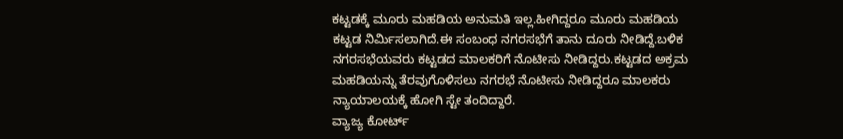ಕಟ್ಟಡಕ್ಕೆ ಮೂರು ಮಹಡಿಯ ಅನುಮತಿ ಇಲ್ಲ.ಹೀಗಿದ್ದರೂ ಮೂರು ಮಹಡಿಯ ಕಟ್ಟಡ ನಿರ್ಮಿಸಲಾಗಿದೆ.ಈ ಸಂಬಂಧ ನಗರಸಭೆಗೆ ತಾನು ದೂರು ನೀಡಿದ್ದೆ.ಬಳಿಕ ನಗರಸಭೆಯವರು ಕಟ್ಟಡದ ಮಾಲಕರಿಗೆ ನೊಟೀಸು ನೀಡಿದ್ದರು.ಕಟ್ಟಡದ ಅಕ್ರಮ ಮಹಡಿಯನ್ನು ತೆರವುಗೊಳಿಸಲು ನಗರಭೆ ನೊಟೀಸು ನೀಡಿದ್ದರೂ ಮಾಲಕರು ನ್ಯಾಯಾಲಯಕ್ಕೆ ಹೋಗಿ ಸ್ಟೇ ತಂದಿದ್ದಾರೆ.
ವ್ಯಾಜ್ಯ ಕೋರ್ಟ್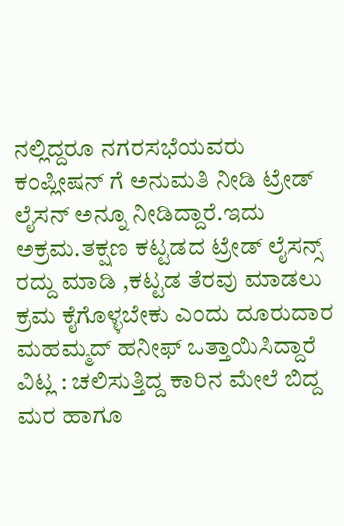ನಲ್ಲಿದ್ದರೂ ನಗರಸಭೆಯವರು ಕಂಪ್ಲೀಷನ್ ಗೆ ಅನುಮತಿ ನೀಡಿ ಟ್ರೇಡ್ ಲೈಸನ್ ಅನ್ನೂ ನೀಡಿದ್ದಾರೆ.ಇದು ಅಕ್ರಮ.ತಕ್ಷಣ ಕಟ್ಟಡದ ಟ್ರೇಡ್ ಲೈಸನ್ಸ್ ರದ್ದು ಮಾಡಿ ,ಕಟ್ಟಡ ತೆರವು ಮಾಡಲು ಕ್ರಮ ಕೈಗೊಳ್ಳಬೇಕು ಎಂದು ದೂರುದಾರ ಮಹಮ್ಮದ್ ಹನೀಫ್ ಒತ್ತಾಯಿಸಿದ್ದಾರೆ
ವಿಟ್ಲ : ಚಲಿಸುತ್ತಿದ್ದ ಕಾರಿನ ಮೇಲೆ ಬಿದ್ದ ಮರ ಹಾಗೂ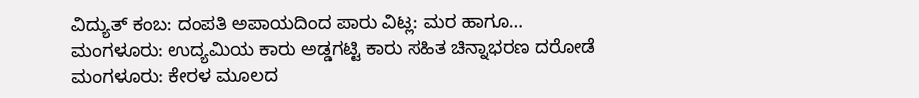ವಿದ್ಯುತ್ ಕಂಬ: ದಂಪತಿ ಅಪಾಯದಿಂದ ಪಾರು ವಿಟ್ಲ: ಮರ ಹಾಗೂ…
ಮಂಗಳೂರು: ಉದ್ಯಮಿಯ ಕಾರು ಅಡ್ಡಗಟ್ಟಿ ಕಾರು ಸಹಿತ ಚಿನ್ನಾಭರಣ ದರೋಡೆ ಮಂಗಳೂರು: ಕೇರಳ ಮೂಲದ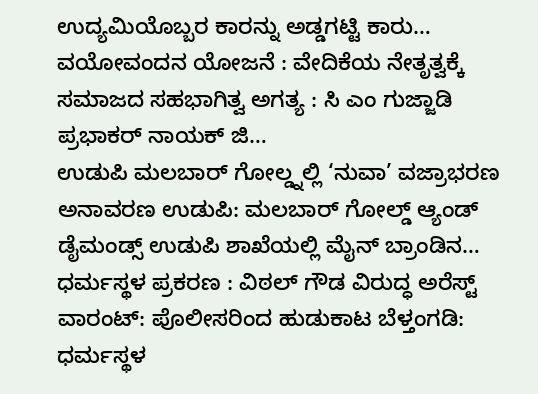ಉದ್ಯಮಿಯೊಬ್ಬರ ಕಾರನ್ನು ಅಡ್ಡಗಟ್ಟಿ ಕಾರು…
ವಯೋವಂದನ ಯೋಜನೆ : ವೇದಿಕೆಯ ನೇತೃತ್ವಕ್ಕೆ ಸಮಾಜದ ಸಹಭಾಗಿತ್ವ ಅಗತ್ಯ : ಸಿ ಎಂ ಗುಜ್ಜಾಡಿ ಪ್ರಭಾಕರ್ ನಾಯಕ್ ಜಿ…
ಉಡುಪಿ ಮಲಬಾರ್ ಗೋಲ್ಡ್ನಲ್ಲಿ ‘ನುವಾ’ ವಜ್ರಾಭರಣ ಅನಾವರಣ ಉಡುಪಿ: ಮಲಬಾರ್ ಗೋಲ್ಡ್ ಆ್ಯಂಡ್ ಡೈಮಂಡ್ಸ್ ಉಡುಪಿ ಶಾಖೆಯಲ್ಲಿ ಮೈನ್ ಬ್ರಾಂಡಿನ…
ಧರ್ಮಸ್ಥಳ ಪ್ರಕರಣ : ವಿಠಲ್ ಗೌಡ ವಿರುದ್ಧ ಅರೆಸ್ಟ್ ವಾರಂಟ್: ಪೊಲೀಸರಿಂದ ಹುಡುಕಾಟ ಬೆಳ್ತಂಗಡಿ: ಧರ್ಮಸ್ಥಳ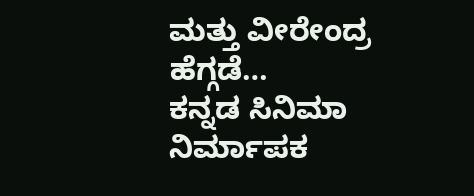ಮತ್ತು ವೀರೇಂದ್ರ ಹೆಗ್ಗಡೆ…
ಕನ್ನಡ ಸಿನಿಮಾ ನಿರ್ಮಾಪಕ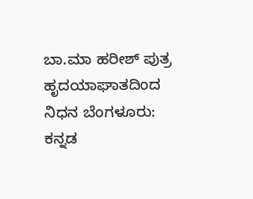ಬಾ.ಮಾ ಹರೀಶ್ ಪುತ್ರ ಹೃದಯಾಘಾತದಿಂದ ನಿಧನ ಬೆಂಗಳೂರು: ಕನ್ನಡ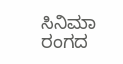ಸಿನಿಮಾ ರಂಗದ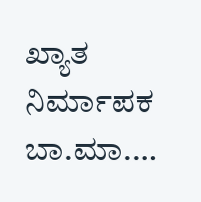ಖ್ಯಾತ ನಿರ್ಮಾಪಕ ಬಾ.ಮಾ.…